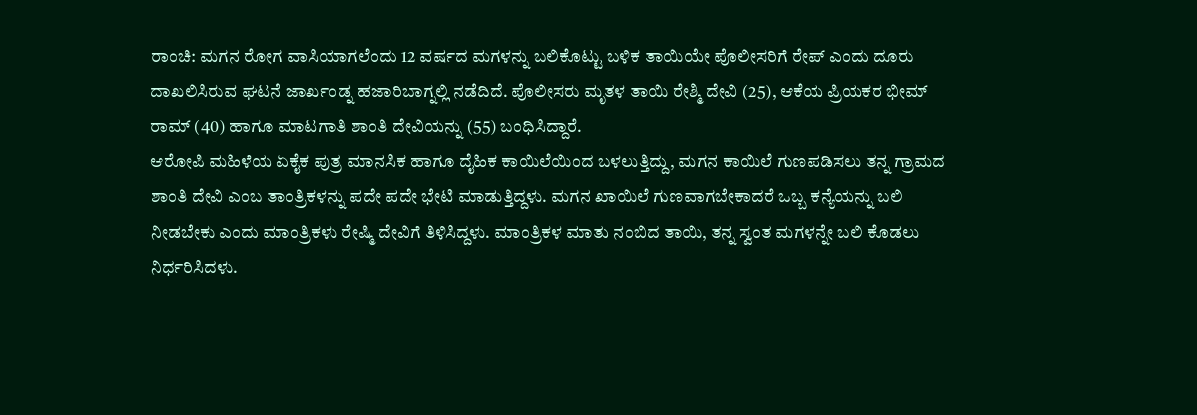ರಾಂಚಿ: ಮಗನ ರೋಗ ವಾಸಿಯಾಗಲೆಂದು 12 ವರ್ಷದ ಮಗಳನ್ನು ಬಲಿಕೊಟ್ಟು ಬಳಿಕ ತಾಯಿಯೇ ಪೊಲೀಸರಿಗೆ ರೇಪ್ ಎಂದು ದೂರು ದಾಖಲಿಸಿರುವ ಘಟನೆ ಜಾರ್ಖಂಡ್ನ ಹಜಾರಿಬಾಗ್ನಲ್ಲಿ ನಡೆದಿದೆ. ಪೊಲೀಸರು ಮೃತಳ ತಾಯಿ ರೇಶ್ಮಿ ದೇವಿ (25), ಆಕೆಯ ಪ್ರಿಯಕರ ಭೀಮ್ ರಾಮ್ (40) ಹಾಗೂ ಮಾಟಗಾತಿ ಶಾಂತಿ ದೇವಿಯನ್ನು (55) ಬಂಧಿಸಿದ್ದಾರೆ.
ಆರೋಪಿ ಮಹಿಳೆಯ ಏಕೈಕ ಪುತ್ರ ಮಾನಸಿಕ ಹಾಗೂ ದೈಹಿಕ ಕಾಯಿಲೆಯಿಂದ ಬಳಲುತ್ತಿದ್ದು, ಮಗನ ಕಾಯಿಲೆ ಗುಣಪಡಿಸಲು ತನ್ನ ಗ್ರಾಮದ ಶಾಂತಿ ದೇವಿ ಎಂಬ ತಾಂತ್ರಿಕಳನ್ನು ಪದೇ ಪದೇ ಭೇಟಿ ಮಾಡುತ್ತಿದ್ದಳು. ಮಗನ ಖಾಯಿಲೆ ಗುಣವಾಗಬೇಕಾದರೆ ಒಬ್ಬ ಕನ್ಯೆಯನ್ನು ಬಲಿ ನೀಡಬೇಕು ಎಂದು ಮಾಂತ್ರಿಕಳು ರೇಷ್ಮಿ ದೇವಿಗೆ ತಿಳಿಸಿದ್ದಳು. ಮಾಂತ್ರಿಕಳ ಮಾತು ನಂಬಿದ ತಾಯಿ, ತನ್ನ ಸ್ವಂತ ಮಗಳನ್ನೇ ಬಲಿ ಕೊಡಲು ನಿರ್ಧರಿಸಿದಳು.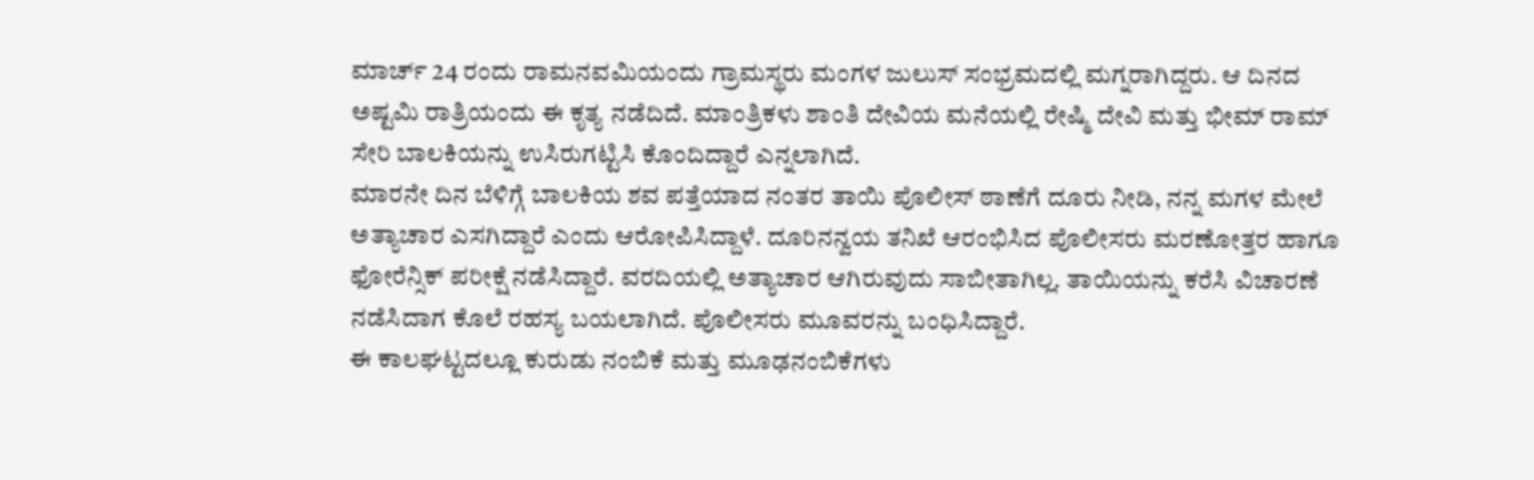ಮಾರ್ಚ್ 24 ರಂದು ರಾಮನವಮಿಯಂದು ಗ್ರಾಮಸ್ಥರು ಮಂಗಳ ಜುಲುಸ್ ಸಂಭ್ರಮದಲ್ಲಿ ಮಗ್ನರಾಗಿದ್ದರು. ಆ ದಿನದ ಅಷ್ಟಮಿ ರಾತ್ರಿಯಂದು ಈ ಕೃತ್ಯ ನಡೆದಿದೆ. ಮಾಂತ್ರಿಕಳು ಶಾಂತಿ ದೇವಿಯ ಮನೆಯಲ್ಲಿ ರೇಷ್ಮಿ ದೇವಿ ಮತ್ತು ಭೀಮ್ ರಾಮ್ ಸೇರಿ ಬಾಲಕಿಯನ್ನು ಉಸಿರುಗಟ್ಟಿಸಿ ಕೊಂದಿದ್ದಾರೆ ಎನ್ನಲಾಗಿದೆ.
ಮಾರನೇ ದಿನ ಬೆಳಿಗ್ಗೆ ಬಾಲಕಿಯ ಶವ ಪತ್ತೆಯಾದ ನಂತರ ತಾಯಿ ಪೊಲೀಸ್ ಠಾಣೆಗೆ ದೂರು ನೀಡಿ, ನನ್ನ ಮಗಳ ಮೇಲೆ ಅತ್ಯಾಚಾರ ಎಸಗಿದ್ದಾರೆ ಎಂದು ಆರೋಪಿಸಿದ್ದಾಳೆ. ದೂರಿನನ್ವಯ ತನಿಖೆ ಆರಂಭಿಸಿದ ಪೊಲೀಸರು ಮರಣೋತ್ತರ ಹಾಗೂ ಫೋರೆನ್ಸಿಕ್ ಪರೀಕ್ಷೆ ನಡೆಸಿದ್ದಾರೆ. ವರದಿಯಲ್ಲಿ ಅತ್ಯಾಚಾರ ಆಗಿರುವುದು ಸಾಬೀತಾಗಿಲ್ಲ. ತಾಯಿಯನ್ನು ಕರೆಸಿ ವಿಚಾರಣೆ ನಡೆಸಿದಾಗ ಕೊಲೆ ರಹಸ್ಯ ಬಯಲಾಗಿದೆ. ಪೊಲೀಸರು ಮೂವರನ್ನು ಬಂಧಿಸಿದ್ದಾರೆ.
ಈ ಕಾಲಘಟ್ಟದಲ್ಲೂ ಕುರುಡು ನಂಬಿಕೆ ಮತ್ತು ಮೂಢನಂಬಿಕೆಗಳು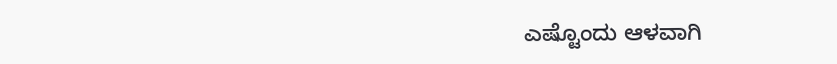ಎಷ್ಟೊಂದು ಆಳವಾಗಿ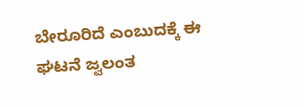ಬೇರೂರಿದೆ ಎಂಬುದಕ್ಕೆ ಈ ಘಟನೆ ಜ್ವಲಂತ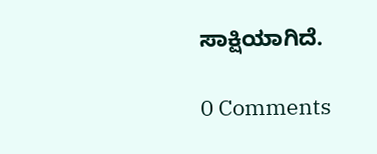ಸಾಕ್ಷಿಯಾಗಿದೆ.

0 Comments